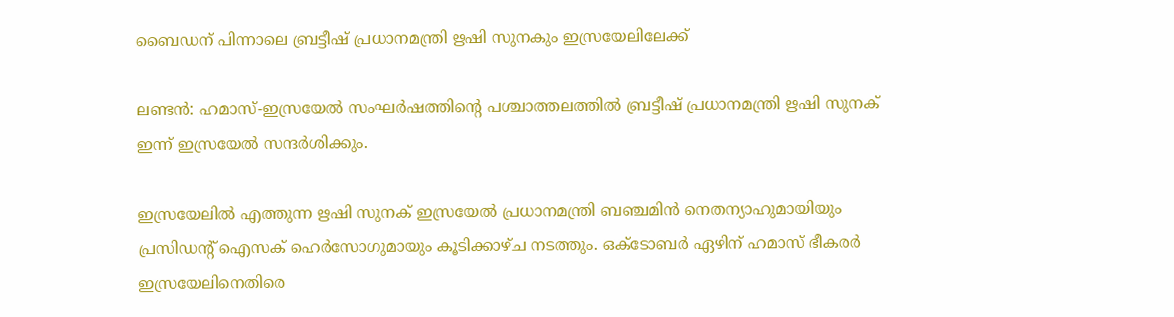ബൈഡന് പിന്നാലെ ബ്രട്ടീഷ് പ്രധാനമന്ത്രി ഋഷി സുനകും ഇസ്രയേലിലേക്ക്

ലണ്ടന്‍: ഹമാസ്-ഇസ്രയേല്‍ സംഘര്‍ഷത്തിന്റെ പശ്ചാത്തലത്തില്‍ ബ്രട്ടീഷ് പ്രധാനമന്ത്രി ഋഷി സുനക് ഇന്ന് ഇസ്രയേല്‍ സന്ദര്‍ശിക്കും.

ഇസ്രയേലില്‍ എത്തുന്ന ഋഷി സുനക് ഇസ്രയേല്‍ പ്രധാനമന്ത്രി ബഞ്ചമിന്‍ നെതന്യാഹുമായിയും പ്രസിഡന്റ് ഐസക് ഹെര്‍സോഗുമായും കൂടിക്കാഴ്ച നടത്തും. ഒക്ടോബര്‍ ഏഴിന് ഹമാസ് ഭീകരര്‍ ഇസ്രയേലിനെതിരെ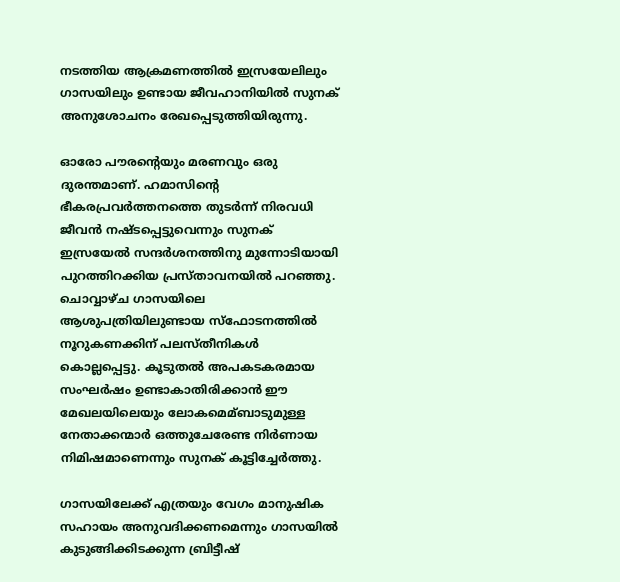നടത്തിയ ആക്രമണത്തില്‍ ഇസ്രയേലിലും ഗാസയിലും ഉണ്ടായ ജീവഹാനിയില്‍ സുനക് അനുശോചനം രേഖപ്പെടുത്തിയിരുന്നു.

ഓരോ പൗരന്റെയും മരണവും ഒരു ദുരന്തമാണ്. ഹമാസിന്റെ ഭീകരപ്രവര്‍ത്തനത്തെ തുടര്‍ന്ന് നിരവധി ജീവന്‍ നഷ്ടപ്പെട്ടുവെന്നും സുനക് ഇസ്രയേല്‍ സന്ദര്‍ശനത്തിനു മുന്നോടിയായി പുറത്തിറക്കിയ പ്രസ്താവനയില്‍ പറഞ്ഞു. ചൊവ്വാഴ്ച ഗാസയിലെ ആശുപത്രിയിലുണ്ടായ സ്‌ഫോടനത്തില്‍ നൂറുകണക്കിന് പലസ്തീനികള്‍ കൊല്ലപ്പെട്ടു. കൂടുതല്‍ അപകടകരമായ സംഘര്‍ഷം ഉണ്ടാകാതിരിക്കാന്‍ ഈ മേഖലയിലെയും ലോകമെമ്ബാടുമുള്ള നേതാക്കന്മാര്‍ ഒത്തുചേരേണ്ട നിര്‍ണായ നിമിഷമാണെന്നും സുനക് കൂട്ടിച്ചേര്‍ത്തു.

ഗാസയിലേക്ക് എത്രയും വേഗം മാനുഷിക സഹായം അനുവദിക്കണമെന്നും ഗാസയില്‍ കുടുങ്ങിക്കിടക്കുന്ന ബ്രിട്ടീഷ്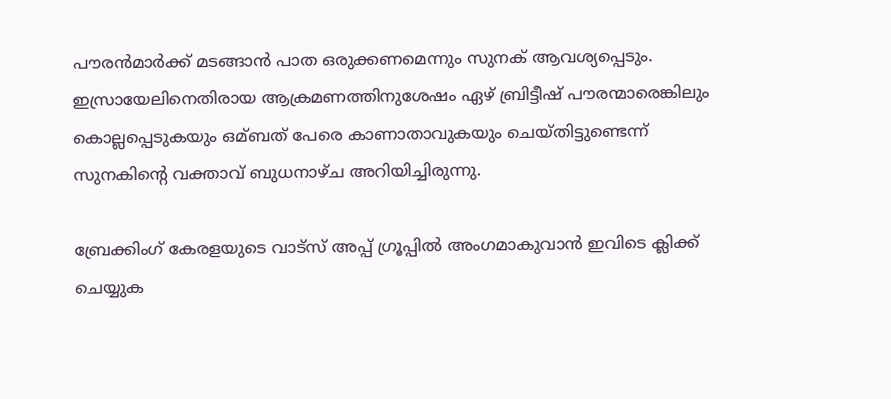പൗരന്‍മാര്‍ക്ക് മടങ്ങാന്‍ പാത ഒരുക്കണമെന്നും സുനക് ആവശ്യപ്പെടും. ഇസ്രായേലിനെതിരായ ആക്രമണത്തിനുശേഷം ഏഴ് ബ്രിട്ടീഷ് പൗരന്മാരെങ്കിലും കൊല്ലപ്പെടുകയും ഒമ്ബത് പേരെ കാണാതാവുകയും ചെയ്തിട്ടുണ്ടെന്ന് സുനകിന്റെ വക്താവ് ബുധനാഴ്ച അറിയിച്ചിരുന്നു.

ബ്രേക്കിംഗ് കേരളയുടെ വാട്സ് അപ്പ് ഗ്രൂപ്പിൽ അംഗമാകുവാൻ ഇവിടെ ക്ലിക്ക് ചെയ്യുക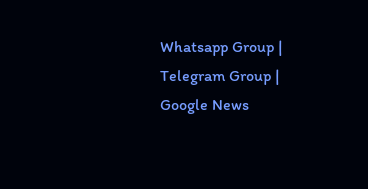Whatsapp Group | Telegram Group | Google News